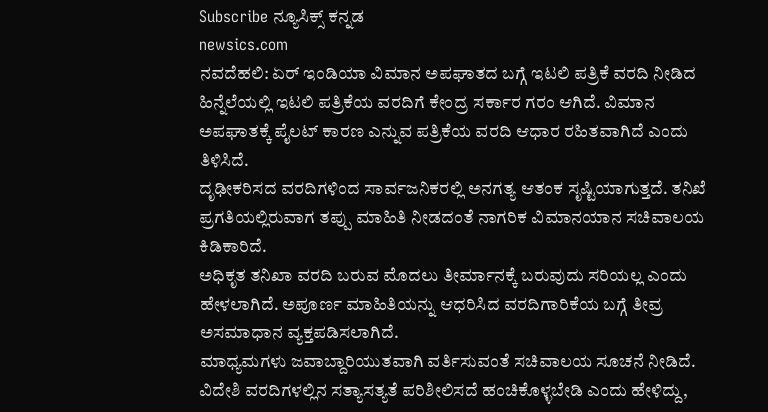Subscribe ನ್ಯೂಸಿಕ್ಸ್ ಕನ್ನಡ
newsics.com
ನವದೆಹಲಿ: ಏರ್ ಇಂಡಿಯಾ ವಿಮಾನ ಅಪಘಾತದ ಬಗ್ಗೆ ಇಟಲಿ ಪತ್ರಿಕೆ ವರದಿ ನೀಡಿದ ಹಿನ್ನೆಲೆಯಲ್ಲಿ ಇಟಲಿ ಪತ್ರಿಕೆಯ ವರದಿಗೆ ಕೇಂದ್ರ ಸರ್ಕಾರ ಗರಂ ಆಗಿದೆ. ವಿಮಾನ ಅಪಘಾತಕ್ಕೆ ಪೈಲಟ್ ಕಾರಣ ಎನ್ನುವ ಪತ್ರಿಕೆಯ ವರದಿ ಆಧಾರ ರಹಿತವಾಗಿದೆ ಎಂದು ತಿಳಿಸಿದೆ.
ದೃಢೀಕರಿಸದ ವರದಿಗಳಿಂದ ಸಾರ್ವಜನಿಕರಲ್ಲಿ ಅನಗತ್ಯ ಆತಂಕ ಸೃಷ್ಟಿಯಾಗುತ್ತದೆ. ತನಿಖೆ ಪ್ರಗತಿಯಲ್ಲಿರುವಾಗ ತಪ್ಪು ಮಾಹಿತಿ ನೀಡದಂತೆ ನಾಗರಿಕ ವಿಮಾನಯಾನ ಸಚಿವಾಲಯ ಕಿಡಿಕಾರಿದೆ.
ಅಧಿಕೃತ ತನಿಖಾ ವರದಿ ಬರುವ ಮೊದಲು ತೀರ್ಮಾನಕ್ಕೆ ಬರುವುದು ಸರಿಯಲ್ಲ ಎಂದು ಹೇಳಲಾಗಿದೆ. ಅಪೂರ್ಣ ಮಾಹಿತಿಯನ್ನು ಆಧರಿಸಿದ ವರದಿಗಾರಿಕೆಯ ಬಗ್ಗೆ ತೀವ್ರ ಅಸಮಾಧಾನ ವ್ಯಕ್ತಪಡಿಸಲಾಗಿದೆ.
ಮಾಧ್ಯಮಗಳು ಜವಾಬ್ದಾರಿಯುತವಾಗಿ ವರ್ತಿಸುವಂತೆ ಸಚಿವಾಲಯ ಸೂಚನೆ ನೀಡಿದೆ. ವಿದೇಶಿ ವರದಿಗಳಲ್ಲಿನ ಸತ್ಯಾಸತ್ಯತೆ ಪರಿಶೀಲಿಸದೆ ಹಂಚಿಕೊಳ್ಳಬೇಡಿ ಎಂದು ಹೇಳಿದ್ದು,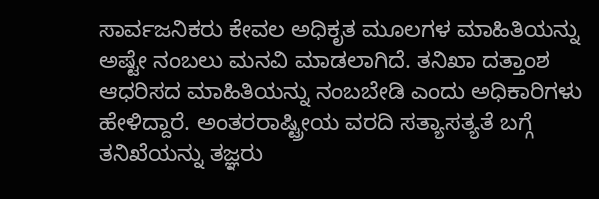ಸಾರ್ವಜನಿಕರು ಕೇವಲ ಅಧಿಕೃತ ಮೂಲಗಳ ಮಾಹಿತಿಯನ್ನು ಅಷ್ಟೇ ನಂಬಲು ಮನವಿ ಮಾಡಲಾಗಿದೆ. ತನಿಖಾ ದತ್ತಾಂಶ ಆಧರಿಸದ ಮಾಹಿತಿಯನ್ನು ನಂಬಬೇಡಿ ಎಂದು ಅಧಿಕಾರಿಗಳು ಹೇಳಿದ್ದಾರೆ. ಅಂತರರಾಷ್ಟ್ರೀಯ ವರದಿ ಸತ್ಯಾಸತ್ಯತೆ ಬಗ್ಗೆ ತನಿಖೆಯನ್ನು ತಜ್ಞರು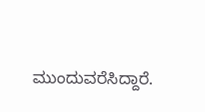ಮುಂದುವರೆಸಿದ್ದಾರೆ.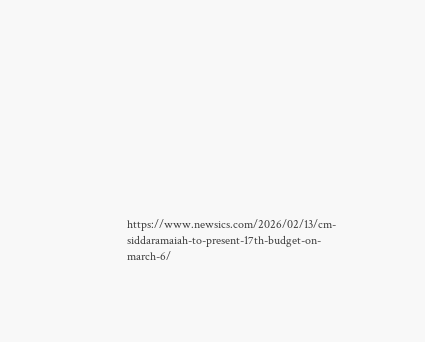https://www.newsics.com/2026/02/13/cm-siddaramaiah-to-present-17th-budget-on-march-6/